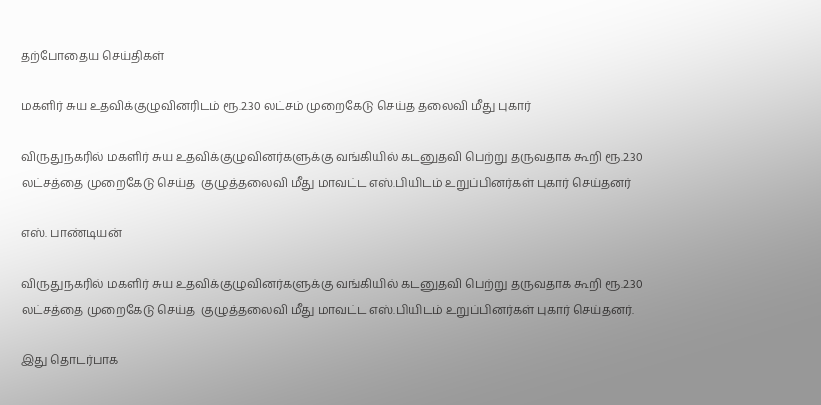தற்போதைய செய்திகள்

மகளிர் சுய உதவிக்குழுவினரிடம் ரூ.2.30 லட்சம் முறைகேடு செய்த தலைவி மீது புகார்

விருதுநகரில் மகளிர் சுய உதவிக்குழுவினர்களுக்கு வங்கியில் கடனுதவி பெற்று தருவதாக கூறி ரூ.2.30 லட்சத்தை முறைகேடு செய்த  குழுத்தலைவி மீது மாவட்ட எஸ்.பியிடம் உறுப்பினர்கள் புகார் செய்தனர்

எஸ். பாண்டியன்

விருதுநகரில் மகளிர் சுய உதவிக்குழுவினர்களுக்கு வங்கியில் கடனுதவி பெற்று தருவதாக கூறி ரூ.2.30 லட்சத்தை முறைகேடு செய்த  குழுத்தலைவி மீது மாவட்ட எஸ்.பியிடம் உறுப்பினர்கள் புகார் செய்தனர்.

இது தொடர்பாக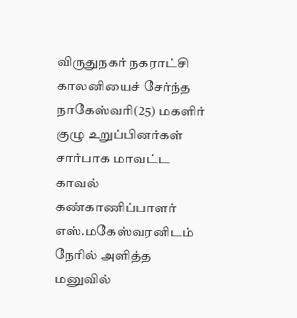விருதுநகர் நகராட்சி காலனியைச் சேர்ந்த நாகேஸ்வரி(25) மகளிர் குழு உறுப்பினர்கள் சார்பாக மாவட்ட காவல் கண்காணிப்பாளர் எஸ்.மகேஸ்வரனிடம் நேரில் அளித்த மனுவில்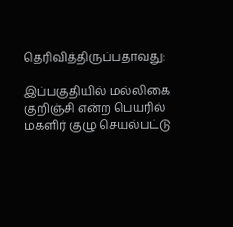தெரிவித்திருப்பதாவது:

இப்பகுதியில் மல்லிகை குறிஞ்சி என்ற பெயரில் மகளிர் குழு செயல்பட்டு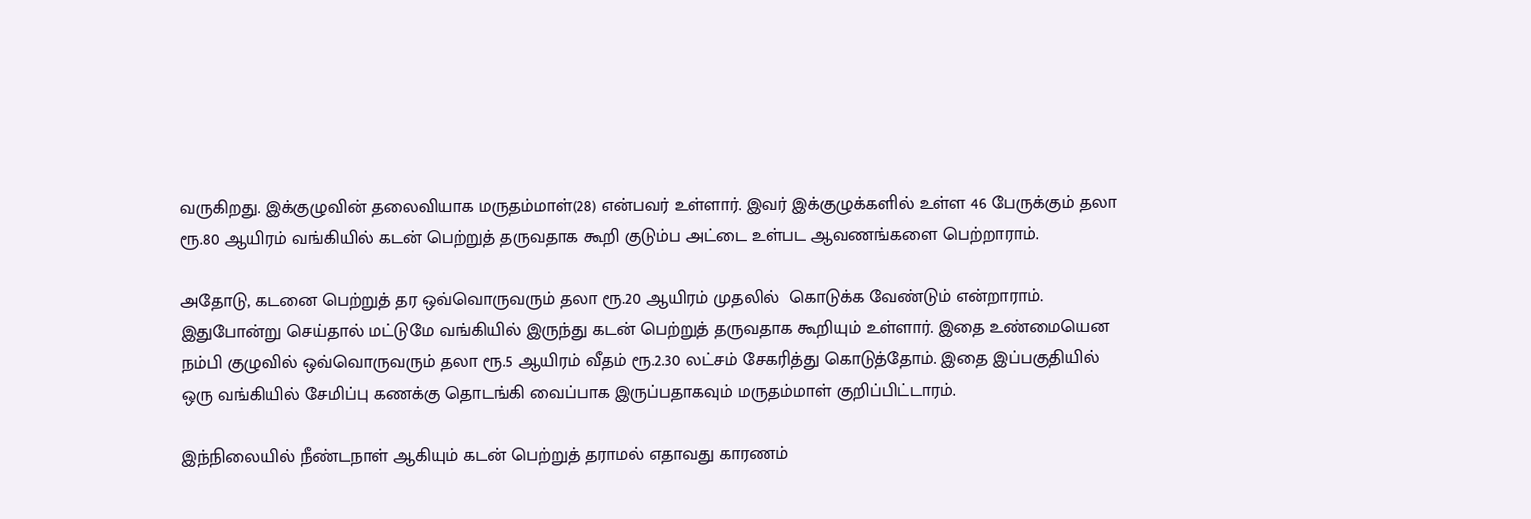வருகிறது. இக்குழுவின் தலைவியாக மருதம்மாள்(28) என்பவர் உள்ளார். இவர் இக்குழுக்களில் உள்ள 46 பேருக்கும் தலா ரூ.80 ஆயிரம் வங்கியில் கடன் பெற்றுத் தருவதாக கூறி குடும்ப அட்டை உள்பட ஆவணங்களை பெற்றாராம்.

அதோடு, கடனை பெற்றுத் தர ஒவ்வொருவரும் தலா ரூ.20 ஆயிரம் முதலில்  கொடுக்க வேண்டும் என்றாராம். இதுபோன்று செய்தால் மட்டுமே வங்கியில் இருந்து கடன் பெற்றுத் தருவதாக கூறியும் உள்ளார். இதை உண்மையென நம்பி குழுவில் ஒவ்வொருவரும் தலா ரூ.5 ஆயிரம் வீதம் ரூ.2.30 லட்சம் சேகரித்து கொடுத்தோம். இதை இப்பகுதியில் ஒரு வங்கியில் சேமிப்பு கணக்கு தொடங்கி வைப்பாக இருப்பதாகவும் மருதம்மாள் குறிப்பிட்டாரம்.

இந்நிலையில் நீண்டநாள் ஆகியும் கடன் பெற்றுத் தராமல் எதாவது காரணம்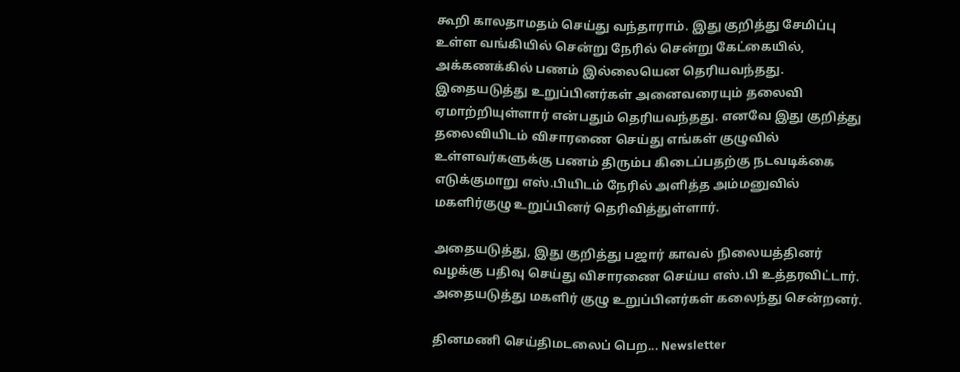கூறி காலதாமதம் செய்து வந்தாராம். இது குறித்து சேமிப்பு உள்ள வங்கியில் சென்று நேரில் சென்று கேட்கையில், அக்கணக்கில் பணம் இல்லையென தெரியவந்தது. இதையடுத்து உறுப்பினர்கள் அனைவரையும் தலைவி ஏமாற்றியுள்ளார் என்பதும் தெரியவந்தது. எனவே இது குறித்து தலைவியிடம் விசாரணை செய்து எங்கள் குழுவில் உள்ளவர்களுக்கு பணம் திரும்ப கிடைப்பதற்கு நடவடிக்கை எடுக்குமாறு எஸ்.பியிடம் நேரில் அளித்த அம்மனுவில் மகளிர்குழு உறுப்பினர் தெரிவித்துள்ளார்.

அதையடுத்து, இது குறித்து பஜார் காவல் நிலையத்தினர் வழக்கு பதிவு செய்து விசாரணை செய்ய எஸ்.பி உத்தரவிட்டார். அதையடுத்து மகளிர் குழு உறுப்பினர்கள் கலைந்து சென்றனர்.

தினமணி செய்திமடலைப் பெற... Newsletter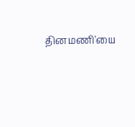தினமணி'யை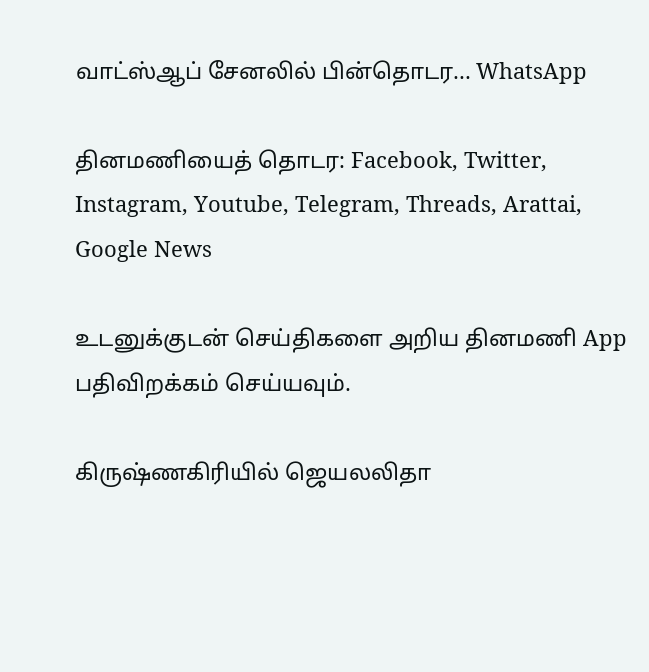வாட்ஸ்ஆப் சேனலில் பின்தொடர... WhatsApp

தினமணியைத் தொடர: Facebook, Twitter, Instagram, Youtube, Telegram, Threads, Arattai, Google News

உடனுக்குடன் செய்திகளை அறிய தினமணி App பதிவிறக்கம் செய்யவும்.

கிருஷ்ணகிரியில் ஜெயலலிதா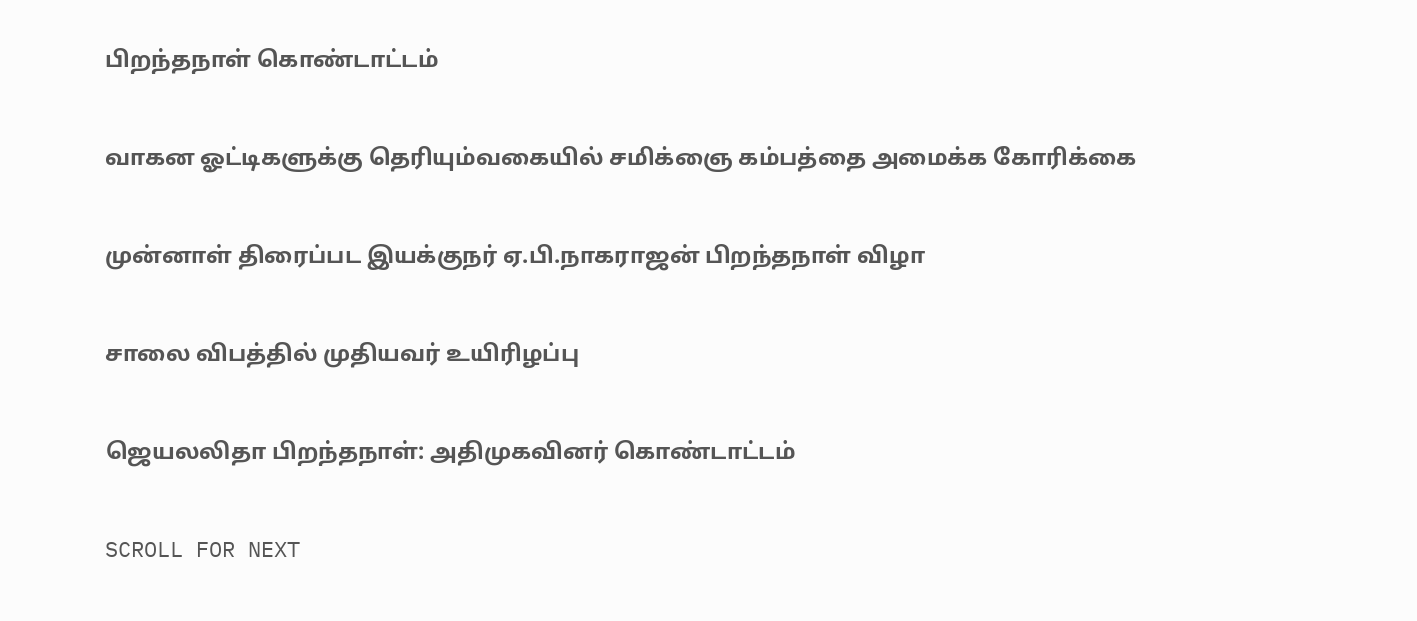பிறந்தநாள் கொண்டாட்டம்

வாகன ஓட்டிகளுக்கு தெரியும்வகையில் சமிக்ஞை கம்பத்தை அமைக்க கோரிக்கை

முன்னாள் திரைப்பட இயக்குநர் ஏ.பி.நாகராஜன் பிறந்தநாள் விழா

சாலை விபத்தில் முதியவர் உயிரிழப்பு

ஜெயலலிதா பிறந்தநாள்: அதிமுகவினர் கொண்டாட்டம்

SCROLL FOR NEXT